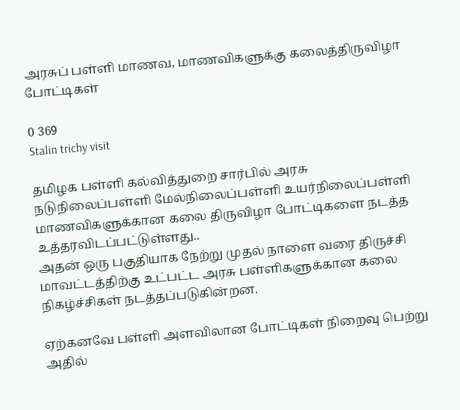அரசுப் பள்ளி மாணவ, மாணவிகளுக்கு கலைத்திருவிழா போட்டிகள்

0 369
Stalin trichy visit

தமிழக பள்ளி கல்வித்துறை சார்பில் அரசு நடுநிலைப்பள்ளி மேல்நிலைப்பள்ளி உயர்நிலைப்பள்ளி மாணவிகளுக்கான கலை திருவிழா போட்டிகளை நடத்த உத்தரவிடப்பட்டுள்ளது..
அதன் ஒரு பகுதியாக நேற்று முதல் நாளை வரை திருச்சி மாவட்டத்திற்கு உட்பட்ட அரசு பள்ளிகளுக்கான கலை நிகழ்ச்சிகள் நடத்தப்படுகின்றன.

ஏற்கனவே பள்ளி அளவிலான போட்டிகள் நிறைவு பெற்று அதில்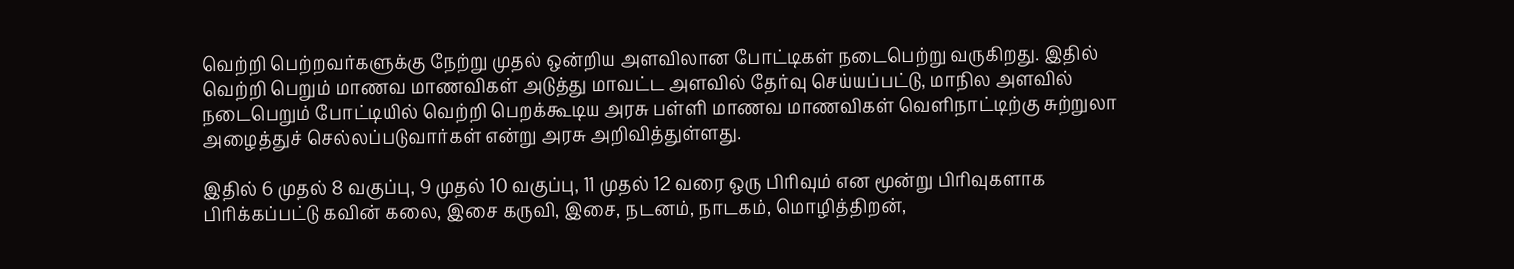வெற்றி பெற்றவர்களுக்கு நேற்று முதல் ஒன்றிய அளவிலான போட்டிகள் நடைபெற்று வருகிறது. இதில் வெற்றி பெறும் மாணவ மாணவிகள் அடுத்து மாவட்ட அளவில் தேர்வு செய்யப்பட்டு, மாநில அளவில் நடைபெறும் போட்டியில் வெற்றி பெறக்கூடிய அரசு பள்ளி மாணவ மாணவிகள் வெளிநாட்டிற்கு சுற்றுலா அழைத்துச் செல்லப்படுவார்கள் என்று அரசு அறிவித்துள்ளது.

இதில் 6 முதல் 8 வகுப்பு, 9 முதல் 10 வகுப்பு, 11 முதல் 12 வரை ஒரு பிரிவும் என மூன்று பிரிவுகளாக பிரிக்கப்பட்டு கவின் கலை, இசை கருவி, இசை, நடனம், நாடகம், மொழித்திறன்,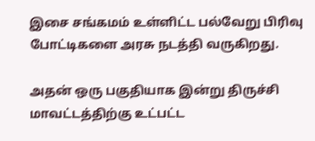இசை சங்கமம் உள்ளிட்ட பல்வேறு பிரிவு போட்டிகளை அரசு நடத்தி வருகிறது.

அதன் ஒரு பகுதியாக இன்று திருச்சி மாவட்டத்திற்கு உட்பட்ட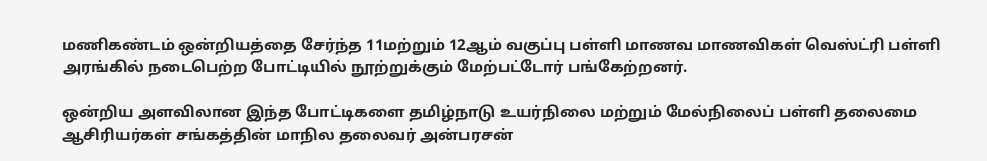மணிகண்டம் ஒன்றியத்தை சேர்ந்த 11மற்றும் 12ஆம் வகுப்பு பள்ளி மாணவ மாணவிகள் வெஸ்ட்ரி பள்ளி அரங்கில் நடைபெற்ற போட்டியில் நூற்றுக்கும் மேற்பட்டோர் பங்கேற்றனர்.

ஒன்றிய அளவிலான இந்த போட்டிகளை தமிழ்நாடு உயர்நிலை மற்றும் மேல்நிலைப் பள்ளி தலைமை ஆசிரியர்கள் சங்கத்தின் மாநில தலைவர் அன்பரசன்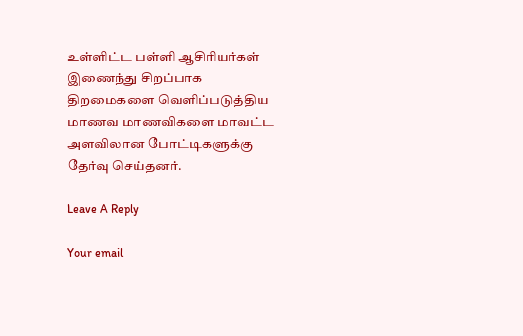உள்ளிட்ட பள்ளி ஆசிரியர்கள் இணைந்து சிறப்பாக திறமைகளை வெளிப்படுத்திய மாணவ மாணவிகளை மாவட்ட அளவிலான போட்டிகளுக்கு தேர்வு செய்தனர்.

Leave A Reply

Your email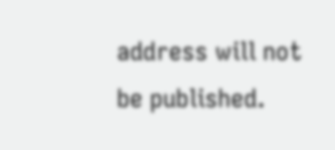address will not be published.